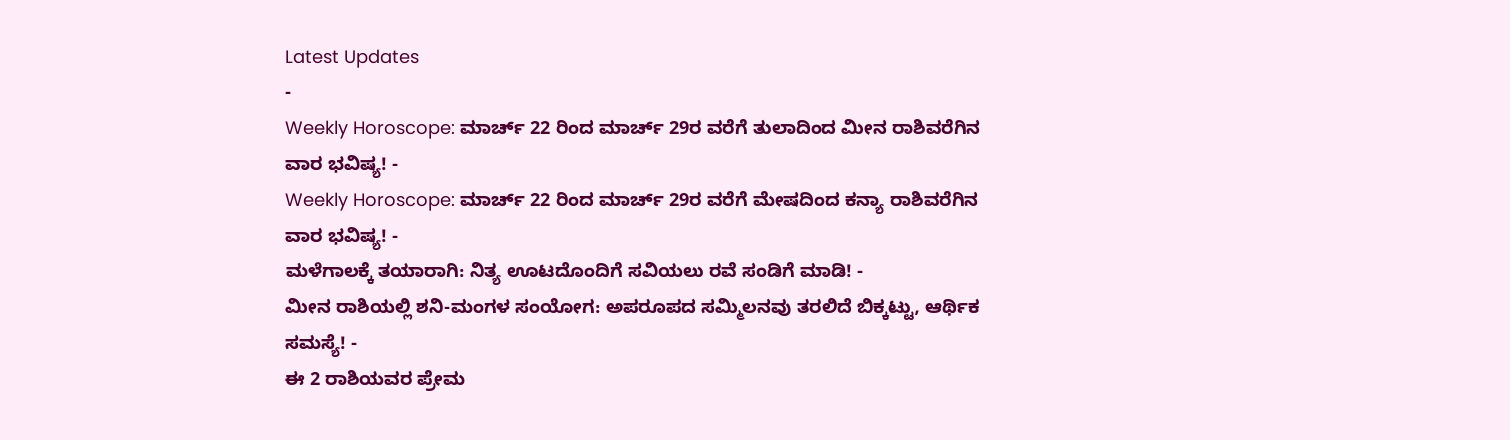Latest Updates
-
Weekly Horoscope: ಮಾರ್ಚ್ 22 ರಿಂದ ಮಾರ್ಚ್ 29ರ ವರೆಗೆ ತುಲಾದಿಂದ ಮೀನ ರಾಶಿವರೆಗಿನ ವಾರ ಭವಿಷ್ಯ! -
Weekly Horoscope: ಮಾರ್ಚ್ 22 ರಿಂದ ಮಾರ್ಚ್ 29ರ ವರೆಗೆ ಮೇಷದಿಂದ ಕನ್ಯಾ ರಾಶಿವರೆಗಿನ ವಾರ ಭವಿಷ್ಯ! -
ಮಳೆಗಾಲಕ್ಕೆ ತಯಾರಾಗಿ: ನಿತ್ಯ ಊಟದೊಂದಿಗೆ ಸವಿಯಲು ರವೆ ಸಂಡಿಗೆ ಮಾಡಿ! -
ಮೀನ ರಾಶಿಯಲ್ಲಿ ಶನಿ-ಮಂಗಳ ಸಂಯೋಗ: ಅಪರೂಪದ ಸಮ್ಮಿಲನವು ತರಲಿದೆ ಬಿಕ್ಕಟ್ಟು, ಆರ್ಥಿಕ ಸಮಸ್ಯೆ! -
ಈ 2 ರಾಶಿಯವರ ಪ್ರೇಮ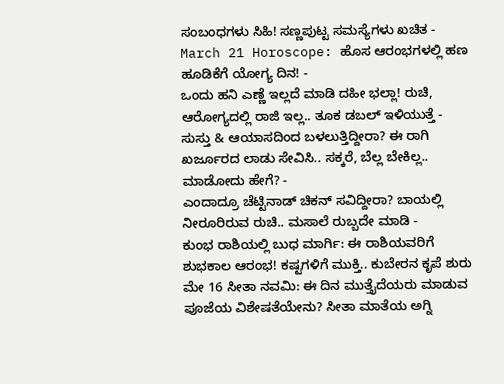ಸಂಬಂಧಗಳು ಸಿಹಿ! ಸಣ್ಣಪುಟ್ಟ ಸಮಸ್ಯೆಗಳು ಖಚಿತ -
March 21 Horoscope: ಹೊಸ ಆರಂಭಗಳಲ್ಲಿ ಹಣ ಹೂಡಿಕೆಗೆ ಯೋಗ್ಯ ದಿನ! -
ಒಂದು ಹನಿ ಎಣ್ಣೆ ಇಲ್ಲದೆ ಮಾಡಿ ದಹೀ ಭಲ್ಲಾ! ರುಚಿ, ಆರೋಗ್ಯದಲ್ಲಿ ರಾಜಿ ಇಲ್ಲ.. ತೂಕ ಡಬಲ್ ಇಳಿಯುತ್ತೆ -
ಸುಸ್ತು & ಆಯಾಸದಿಂದ ಬಳಲುತ್ತಿದ್ದೀರಾ? ಈ ರಾಗಿ ಖರ್ಜೂರದ ಲಾಡು ಸೇವಿಸಿ.. ಸಕ್ಕರೆ, ಬೆಲ್ಲ ಬೇಕಿಲ್ಲ.. ಮಾಡೋದು ಹೇಗೆ? -
ಎಂದಾದ್ರೂ ಚೆಟ್ಟಿನಾಡ್ ಚಿಕನ್ ಸವಿದ್ದೀರಾ? ಬಾಯಲ್ಲಿ ನೀರೂರಿರುವ ರುಚಿ.. ಮಸಾಲೆ ರುಬ್ಬದೇ ಮಾಡಿ -
ಕುಂಭ ರಾಶಿಯಲ್ಲಿ ಬುಧ ಮಾರ್ಗಿ: ಈ ರಾಶಿಯವರಿಗೆ ಶುಭಕಾಲ ಆರಂಭ! ಕಷ್ಟಗಳಿಗೆ ಮುಕ್ತಿ.. ಕುಬೇರನ ಕೃಪೆ ಶುರು
ಮೇ 16 ಸೀತಾ ನವಮಿ: ಈ ದಿನ ಮುತ್ತೈದೆಯರು ಮಾಡುವ ಪೂಜೆಯ ವಿಶೇಷತೆಯೇನು? ಸೀತಾ ಮಾತೆಯ ಅಗ್ನಿ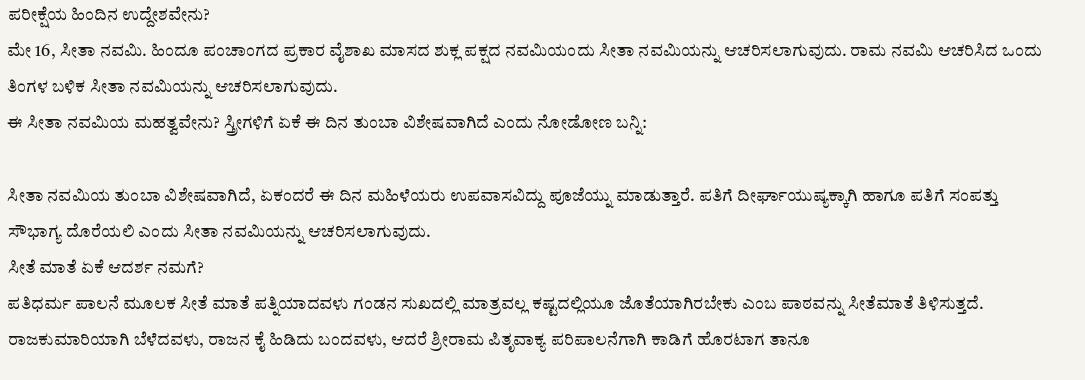ಪರೀಕ್ಷೆಯ ಹಿಂದಿನ ಉದ್ದೇಶವೇನು?
ಮೇ 16, ಸೀತಾ ನವಮಿ. ಹಿಂದೂ ಪಂಚಾಂಗದ ಪ್ರಕಾರ ವೈಶಾಖ ಮಾಸದ ಶುಕ್ಲ ಪಕ್ಷದ ನವಮಿಯಂದು ಸೀತಾ ನವಮಿಯನ್ನು ಆಚರಿಸಲಾಗುವುದು. ರಾಮ ನವಮಿ ಆಚರಿಸಿದ ಒಂದು ತಿಂಗಳ ಬಳಿಕ ಸೀತಾ ನವಮಿಯನ್ನು ಆಚರಿಸಲಾಗುವುದು.
ಈ ಸೀತಾ ನವಮಿಯ ಮಹತ್ವವೇನು? ಸ್ತ್ರೀಗಳಿಗೆ ಏಕೆ ಈ ದಿನ ತುಂಬಾ ವಿಶೇಷವಾಗಿದೆ ಎಂದು ನೋಡೋಣ ಬನ್ನಿ:

ಸೀತಾ ನವಮಿಯ ತುಂಬಾ ವಿಶೇಷವಾಗಿದೆ, ಏಕಂದರೆ ಈ ದಿನ ಮಹಿಳೆಯರು ಉಪವಾಸವಿದ್ದು ಪೂಜೆಯ್ನು ಮಾಡುತ್ತಾರೆ. ಪತಿಗೆ ದೀರ್ಘಾಯುಷ್ಯಕ್ಕಾಗಿ ಹಾಗೂ ಪತಿಗೆ ಸಂಪತ್ತು ಸೌಭಾಗ್ಯ ದೊರೆಯಲಿ ಎಂದು ಸೀತಾ ನವಮಿಯನ್ನು ಆಚರಿಸಲಾಗುವುದು.
ಸೀತೆ ಮಾತೆ ಏಕೆ ಆದರ್ಶ ನಮಗೆ?
ಪತಿಧರ್ಮ ಪಾಲನೆ ಮೂಲಕ ಸೀತೆ ಮಾತೆ ಪತ್ನಿಯಾದವಳು ಗಂಡನ ಸುಖದಲ್ಲಿ ಮಾತ್ರವಲ್ಲ ಕಷ್ಟದಲ್ಲಿಯೂ ಜೊತೆಯಾಗಿರಬೇಕು ಎಂಬ ಪಾಠವನ್ನು ಸೀತೆಮಾತೆ ತಿಳಿಸುತ್ತದೆ. ರಾಜಕುಮಾರಿಯಾಗಿ ಬೆಳೆದವಳು, ರಾಜನ ಕೈ ಹಿಡಿದು ಬಂದವಳು, ಆದರೆ ಶ್ರೀರಾಮ ಪಿತೃವಾಕ್ಯ ಪರಿಪಾಲನೆಗಾಗಿ ಕಾಡಿಗೆ ಹೊರಟಾಗ ತಾನೂ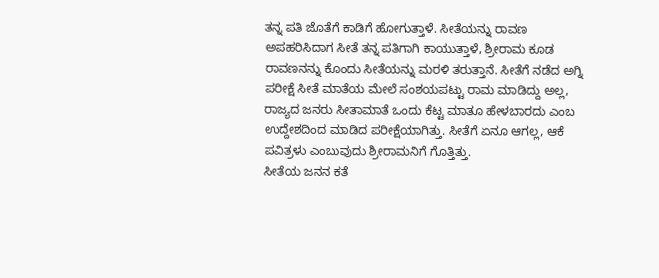ತನ್ನ ಪತಿ ಜೊತೆಗೆ ಕಾಡಿಗೆ ಹೋಗುತ್ತಾಳೆ. ಸೀತೆಯನ್ನು ರಾವಣ ಅಪಹರಿಸಿದಾಗ ಸೀತೆ ತನ್ನ ಪತಿಗಾಗಿ ಕಾಯುತ್ತಾಳೆ, ಶ್ರೀರಾಮ ಕೂಡ ರಾವಣನನ್ನು ಕೊಂದು ಸೀತೆಯನ್ನು ಮರಳಿ ತರುತ್ತಾನೆ. ಸೀತೆಗೆ ನಡೆದ ಅಗ್ನಿ ಪರೀಕ್ಷೆ ಸೀತೆ ಮಾತೆಯ ಮೇಲೆ ಸಂಶಯಪಟ್ಟು ರಾಮ ಮಾಡಿದ್ದು ಅಲ್ಲ, ರಾಜ್ಯದ ಜನರು ಸೀತಾಮಾತೆ ಒಂದು ಕೆಟ್ಟ ಮಾತೂ ಹೇಳಬಾರದು ಎಂಬ ಉದ್ದೇಶದಿಂದ ಮಾಡಿದ ಪರೀಕ್ಷೆಯಾಗಿತ್ತು. ಸೀತೆಗೆ ಏನೂ ಆಗಲ್ಲ, ಆಕೆ ಪವಿತ್ರಳು ಎಂಬುವುದು ಶ್ರೀರಾಮನಿಗೆ ಗೊತ್ತಿತ್ತು.
ಸೀತೆಯ ಜನನ ಕತೆ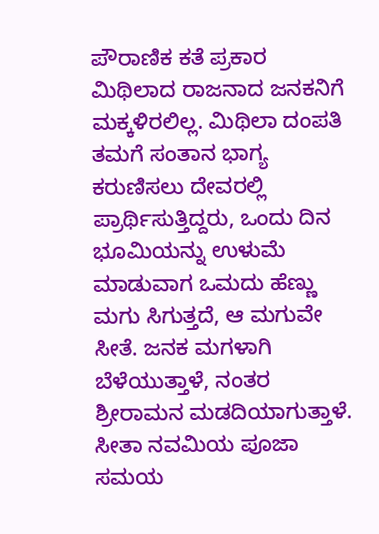ಪೌರಾಣಿಕ ಕತೆ ಪ್ರಕಾರ ಮಿಥಿಲಾದ ರಾಜನಾದ ಜನಕನಿಗೆ ಮಕ್ಕಳಿರಲಿಲ್ಲ. ಮಿಥಿಲಾ ದಂಪತಿ ತಮಗೆ ಸಂತಾನ ಭಾಗ್ಯ ಕರುಣಿಸಲು ದೇವರಲ್ಲಿ ಪ್ರಾರ್ಥಿಸುತ್ತಿದ್ದರು, ಒಂದು ದಿನ ಭೂಮಿಯನ್ನು ಉಳುಮೆ ಮಾಡುವಾಗ ಒಮದು ಹೆಣ್ಣು ಮಗು ಸಿಗುತ್ತದೆ, ಆ ಮಗುವೇ ಸೀತೆ. ಜನಕ ಮಗಳಾಗಿ ಬೆಳೆಯುತ್ತಾಳೆ, ನಂತರ ಶ್ರೀರಾಮನ ಮಡದಿಯಾಗುತ್ತಾಳೆ.
ಸೀತಾ ನವಮಿಯ ಪೂಜಾ ಸಮಯ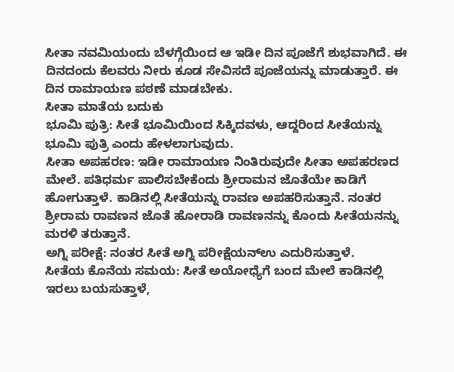ಸೀತಾ ನವಮಿಯಂದು ಬೆಳಗ್ಗೆಯಿಂದ ಆ ಇಡೀ ದಿನ ಪೂಜೆಗೆ ಶುಭವಾಗಿದೆ. ಈ ದಿನದಂದು ಕೆಲವರು ನೀರು ಕೂಡ ಸೇವಿಸದೆ ಪೂಜೆಯನ್ನು ಮಾಡುತ್ತಾರೆ. ಈ ದಿನ ರಾಮಾಯಣ ಪಠಣೆ ಮಾಡಬೇಕು.
ಸೀತಾ ಮಾತೆಯ ಬದುಕು
ಭೂಮಿ ಪುತ್ರಿ: ಸೀತೆ ಭೂಮಿಯಿಂದ ಸಿಕ್ಕಿದವಳು, ಆದ್ದರಿಂದ ಸೀತೆಯನ್ನು ಭೂಮಿ ಪುತ್ರಿ ಎಂದು ಹೇಳಲಾಗುವುದು.
ಸೀತಾ ಅಪಹರಣ: ಇಡೀ ರಾಮಾಯಣ ನಿಂತಿರುವುದೇ ಸೀತಾ ಅಪಹರಣದ ಮೇಲೆ. ಪತಿಧರ್ಮ ಪಾಲಿಸಬೇಕೆಂದು ಶ್ರೀರಾಮನ ಜೊತೆಯೇ ಕಾಡಿಗೆ ಹೋಗುತ್ತಾಳೆ. ಕಾಡಿನಲ್ಲಿ ಸೀತೆಯನ್ನು ರಾವಣ ಅಪಹರಿಸುತ್ತಾನೆ. ನಂತರ ಶ್ರೀರಾಮ ರಾವಣನ ಜೊತೆ ಹೋರಾಡಿ ರಾವಣನನ್ನು ಕೊಂದು ಸೀತೆಯನನ್ನು ಮರಳಿ ತರುತ್ತಾನೆ.
ಅಗ್ನಿ ಪರೀಕ್ಷೆ: ನಂತರ ಸೀತೆ ಅಗ್ನಿ ಪರೀಕ್ಷೆಯನ್ಉ ಎದುರಿಸುತ್ತಾಳೆ.
ಸೀತೆಯ ಕೊನೆಯ ಸಮಯ: ಸೀತೆ ಅಯೋಧ್ಯೆಗೆ ಬಂದ ಮೇಲೆ ಕಾಡಿನಲ್ಲಿ ಇರಲು ಬಯಸುತ್ತಾಳೆ,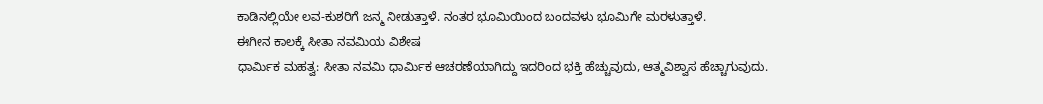ಕಾಡಿನಲ್ಲಿಯೇ ಲವ-ಕುಶರಿಗೆ ಜನ್ಮ ನೀಡುತ್ತಾಳೆ. ನಂತರ ಭೂಮಿಯಿಂದ ಬಂದವಳು ಭೂಮಿಗೇ ಮರಳುತ್ತಾಳೆ.
ಈಗೀನ ಕಾಲಕ್ಕೆ ಸೀತಾ ನವಮಿಯ ವಿಶೇಷ
ಧಾರ್ಮಿಕ ಮಹತ್ವ: ಸೀತಾ ನವಮಿ ಧಾರ್ಮಿಕ ಆಚರಣೆಯಾಗಿದ್ದು ಇದರಿಂದ ಭಕ್ತಿ ಹೆಚ್ಚುವುದು, ಆತ್ಮವಿಶ್ವಾಸ ಹೆಚ್ಚಾಗುವುದು.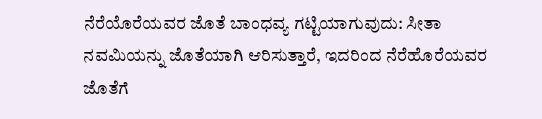ನೆರೆಯೊರೆಯವರ ಜೊತೆ ಬಾಂಧವ್ಯ ಗಟ್ಟಿಯಾಗುವುದು: ಸೀತಾ ನವಮಿಯನ್ನು ಜೊತೆಯಾಗಿ ಆರಿಸುತ್ತಾರೆ, ಇದರಿಂದ ನೆರೆಹೊರೆಯವರ ಜೊತೆಗೆ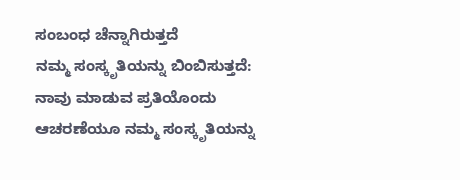ಸಂಬಂಧ ಚೆನ್ನಾಗಿರುತ್ತದೆ
ನಮ್ಮ ಸಂಸ್ಕೃತಿಯನ್ನು ಬಿಂಬಿಸುತ್ತದೆ: ನಾವು ಮಾಡುವ ಪ್ರತಿಯೊಂದು ಆಚರಣೆಯೂ ನಮ್ಮ ಸಂಸ್ಕೃತಿಯನ್ನು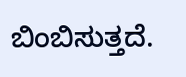ಬಿಂಬಿಸುತ್ತದೆ.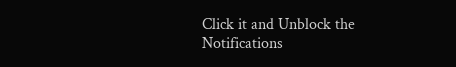Click it and Unblock the Notifications